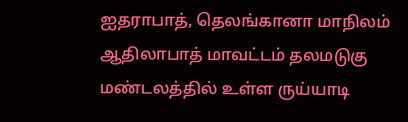ஐதராபாத், தெலங்கானா மாநிலம் ஆதிலாபாத் மாவட்டம் தலமடுகு மண்டலத்தில் உள்ள ருய்யாடி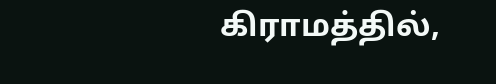கிராமத்தில்,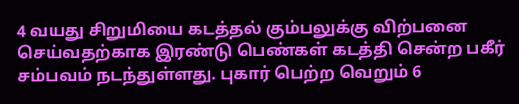4 வயது சிறுமியை கடத்தல் கும்பலுக்கு விற்பனை செய்வதற்காக இரண்டு பெண்கள் கடத்தி சென்ற பகீர் சம்பவம் நடந்துள்ளது. புகார் பெற்ற வெறும் 6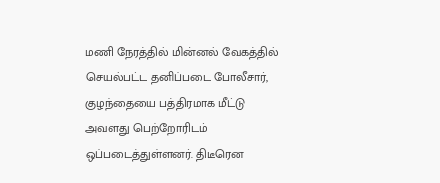மணி நேரத்தில் மின்னல் வேகத்தில் செயல்பட்ட தனிப்படை போலீசார், குழந்தையை பத்திரமாக மீட்டு அவளது பெற்றோரிடம் ஒப்படைத்துள்ளனர். திடீரென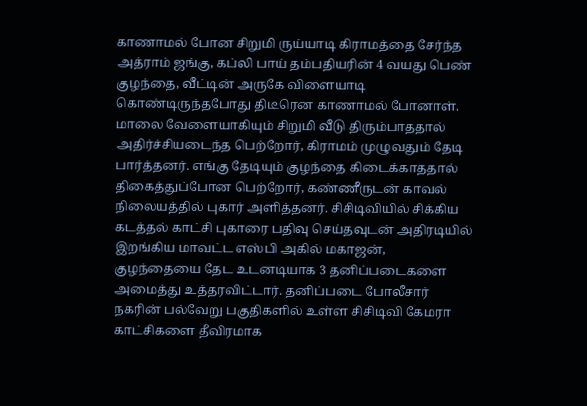காணாமல் போன சிறுமி ருய்யாடி கிராமத்தை சேர்ந்த அத்ராம் ஜங்கு, கப்லி பாய் தம்பதியரின் 4 வயது பெண் குழந்தை, வீட்டின் அருகே விளையாடி கொண்டிருந்தபோது திடீரென காணாமல் போனாள். மாலை வேளையாகியும் சிறுமி வீடு திரும்பாததால் அதிர்ச்சியடைந்த பெற்றோர், கிராமம் முழுவதும் தேடி பார்த்தனர். எங்கு தேடியும் குழந்தை கிடைக்காததால் திகைத்துப்போன பெற்றோர், கண்ணீருடன் காவல் நிலையத்தில் புகார் அளித்தனர். சிசிடிவியில் சிக்கிய கடத்தல் காட்சி புகாரை பதிவு செய்தவுடன் அதிரடியில் இறங்கிய மாவட்ட எஸ்பி அகில் மகாஜன், குழந்தையை தேட உடனடியாக 3 தனிப்படைகளை அமைத்து உத்தரவிட்டார். தனிப்படை போலீசார் நகரின் பல்வேறு பகுதிகளில் உள்ள சிசிடிவி கேமரா காட்சிகளை தீவிரமாக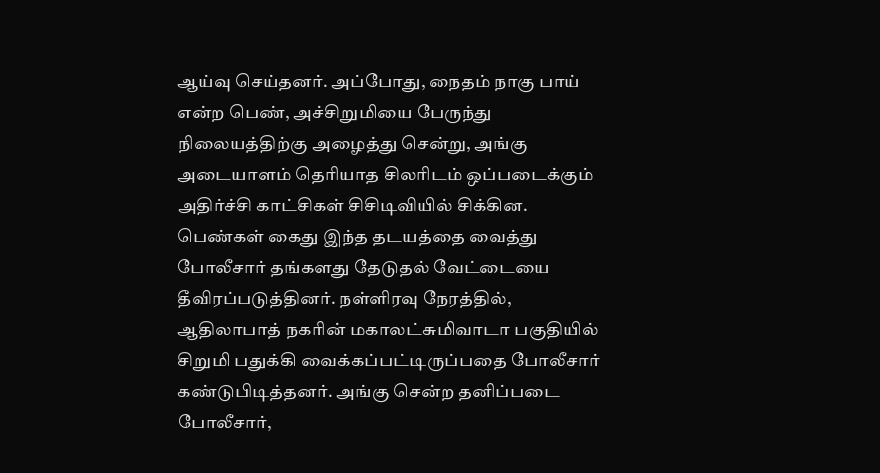ஆய்வு செய்தனர். அப்போது, நைதம் நாகு பாய் என்ற பெண், அச்சிறுமியை பேருந்து நிலையத்திற்கு அழைத்து சென்று, அங்கு அடையாளம் தெரியாத சிலரிடம் ஒப்படைக்கும் அதிர்ச்சி காட்சிகள் சிசிடிவியில் சிக்கின. பெண்கள் கைது இந்த தடயத்தை வைத்து போலீசார் தங்களது தேடுதல் வேட்டையை தீவிரப்படுத்தினர். நள்ளிரவு நேரத்தில், ஆதிலாபாத் நகரின் மகாலட்சுமிவாடா பகுதியில் சிறுமி பதுக்கி வைக்கப்பட்டிருப்பதை போலீசார் கண்டுபிடித்தனர். அங்கு சென்ற தனிப்படை போலீசார்,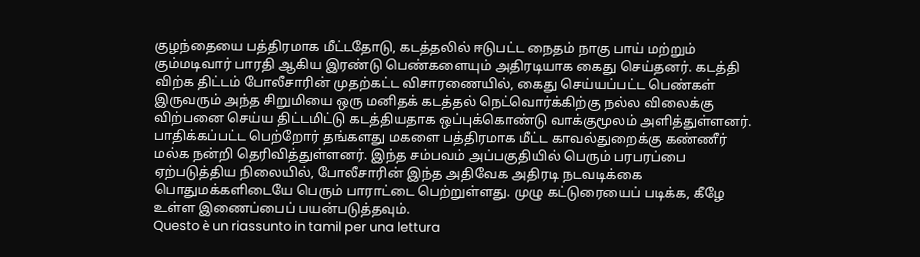குழந்தையை பத்திரமாக மீட்டதோடு, கடத்தலில் ஈடுபட்ட நைதம் நாகு பாய் மற்றும் கும்மடிவார் பாரதி ஆகிய இரண்டு பெண்களையும் அதிரடியாக கைது செய்தனர். கடத்தி விற்க திட்டம் போலீசாரின் முதற்கட்ட விசாரணையில், கைது செய்யப்பட்ட பெண்கள் இருவரும் அந்த சிறுமியை ஒரு மனிதக் கடத்தல் நெட்வொர்க்கிற்கு நல்ல விலைக்கு விற்பனை செய்ய திட்டமிட்டு கடத்தியதாக ஒப்புக்கொண்டு வாக்குமூலம் அளித்துள்ளனர். பாதிக்கப்பட்ட பெற்றோர் தங்களது மகளை பத்திரமாக மீட்ட காவல்துறைக்கு கண்ணீர் மல்க நன்றி தெரிவித்துள்ளனர். இந்த சம்பவம் அப்பகுதியில் பெரும் பரபரப்பை ஏற்படுத்திய நிலையில், போலீசாரின் இந்த அதிவேக அதிரடி நடவடிக்கை பொதுமக்களிடையே பெரும் பாராட்டை பெற்றுள்ளது. முழு கட்டுரையைப் படிக்க, கீழே உள்ள இணைப்பைப் பயன்படுத்தவும்.
Questo è un riassunto in tamil per una lettura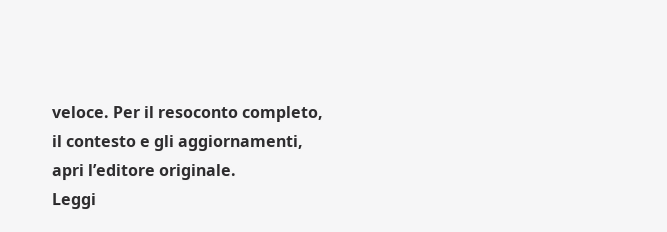veloce. Per il resoconto completo, il contesto e gli aggiornamenti, apri l’editore originale.
Leggi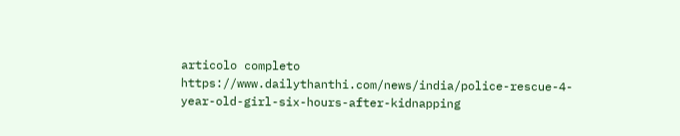articolo completo
https://www.dailythanthi.com/news/india/police-rescue-4-year-old-girl-six-hours-after-kidnapping